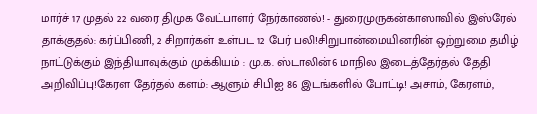மார்ச் 17 முதல் 22 வரை திமுக வேட்பாளர் நேர்காணல்! - துரைமுருகன்காஸாவில் இஸ்ரேல் தாக்குதல்: கர்ப்பிணி, 2 சிறார்கள் உள்பட 12 பேர் பலி!சிறுபான்மையினரின் ஒற்றுமை தமிழ் நாட்டுக்கும் இந்தியாவுக்கும் முக்கியம் : மு.க. ஸ்டாலின்6 மாநில இடைத்தேர்தல் தேதி அறிவிப்பு!கேரள தேர்தல் களம்: ஆளும் சிபிஐ 86 இடங்களில் போட்டி! அசாம், கேரளம்,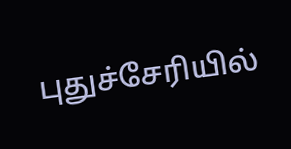புதுச்சேரியில்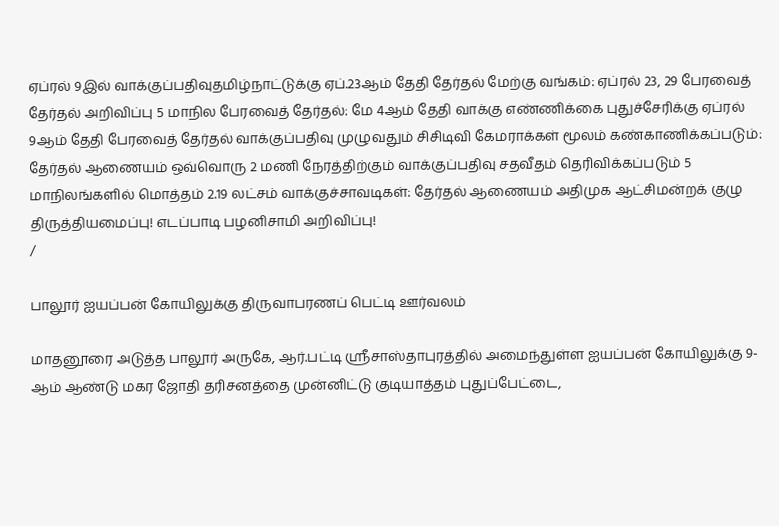ஏப்ரல் 9இல் வாக்குப்பதிவுதமிழ்நாட்டுக்கு ஏப்.23ஆம் தேதி தேர்தல் மேற்கு வங்கம்: ஏப்ரல் 23, 29 பேரவைத் தேர்தல் அறிவிப்பு 5 மாநில பேரவைத் தேர்தல்: மே 4ஆம் தேதி வாக்கு எண்ணிக்கை புதுச்சேரிக்கு ஏப்ரல் 9ஆம் தேதி பேரவைத் தேர்தல் வாக்குப்பதிவு முழுவதும் சிசிடிவி கேமராக்கள் மூலம் கண்காணிக்கப்படும்: தேர்தல் ஆணையம் ஒவ்வொரு 2 மணி நேரத்திற்கும் வாக்குப்பதிவு சதவீதம் தெரிவிக்கப்படும் 5 மாநிலங்களில் மொத்தம் 2.19 லட்சம் வாக்குச்சாவடிகள்: தேர்தல் ஆணையம் அதிமுக ஆட்சிமன்றக் குழு திருத்தியமைப்பு! எடப்பாடி பழனிசாமி அறிவிப்பு!
/

பாலூர் ஐயப்பன் கோயிலுக்கு திருவாபரணப் பெட்டி ஊர்வலம்

மாதனூரை அடுத்த பாலூர் அருகே, ஆர்.பட்டி ஸ்ரீசாஸ்தாபுரத்தில் அமைந்துள்ள ஐயப்பன் கோயிலுக்கு 9- ஆம் ஆண்டு மகர ஜோதி தரிசனத்தை முன்னிட்டு குடியாத்தம் புதுப்பேட்டை,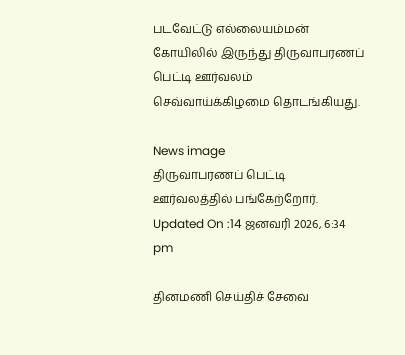படவேட்டு எல்லையம்மன் கோயிலில் இருந்து திருவாபரணப் பெட்டி ஊர்வலம் செவ்வாய்க்கிழமை தொடங்கியது.

News image
திருவாபரணப் பெட்டி ஊர்வலத்தில் பங்கேற்றோர்.
Updated On :14 ஜனவரி 2026, 6:34 pm

தினமணி செய்திச் சேவை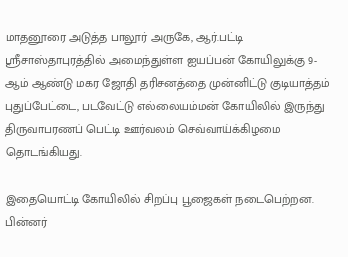மாதனூரை அடுத்த பாலூர் அருகே, ஆர்.பட்டி ஸ்ரீசாஸ்தாபுரத்தில் அமைந்துள்ள ஐயப்பன் கோயிலுக்கு 9- ஆம் ஆண்டு மகர ஜோதி தரிசனத்தை முன்னிட்டு குடியாத்தம் புதுப்பேட்டை, படவேட்டு எல்லையம்மன் கோயிலில் இருந்து திருவாபரணப் பெட்டி ஊர்வலம் செவ்வாய்க்கிழமை தொடங்கியது.

இதையொட்டி கோயிலில் சிறப்பு பூஜைகள் நடைபெற்றன. பின்னர்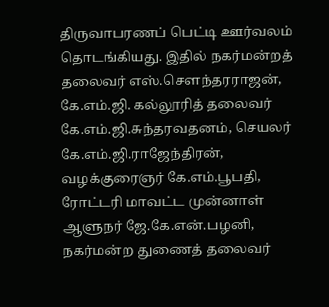திருவாபரணப் பெட்டி ஊர்வலம் தொடங்கியது. இதில் நகர்மன்றத் தலைவர் எஸ்.செளந்தரராஜன், கே.எம்.ஜி. கல்லூரித் தலைவர் கே.எம்.ஜி.சுந்தரவதனம், செயலர் கே.எம்.ஜி.ராஜேந்திரன், வழக்குரைஞர் கே.எம்.பூபதி, ரோட்டரி மாவட்ட முன்னாள் ஆளுநர் ஜே.கே.என்.பழனி, நகர்மன்ற துணைத் தலைவர்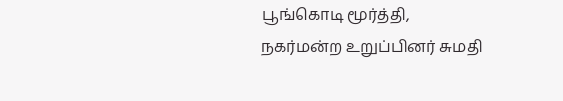பூங்கொடி மூர்த்தி, நகர்மன்ற உறுப்பினர் சுமதி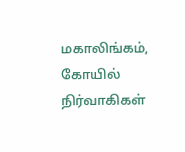மகாலிங்கம், கோயில் நிர்வாகிகள்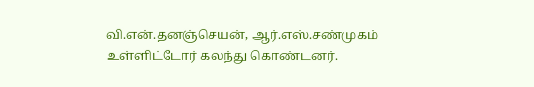வி.என்.தனஞ்செயன், ஆர்.எஸ்.சண்முகம் உள்ளிட்டோர் கலந்து கொண்டனர்.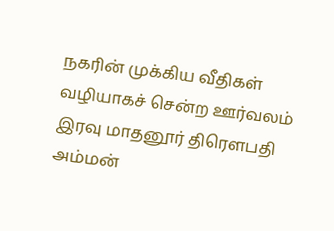நகரின் முக்கிய வீதிகள் வழியாகச் சென்ற ஊர்வலம் இரவு மாதனூர் திரெளபதி அம்மன்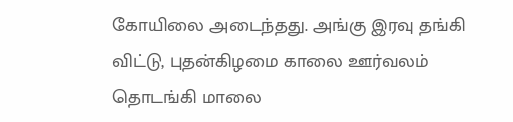கோயிலை அடைந்தது. அங்கு இரவு தங்கி விட்டு, புதன்கிழமை காலை ஊர்வலம் தொடங்கி மாலை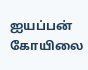ஐயப்பன் கோயிலை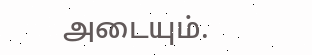அடையும்.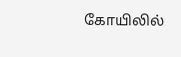கோயிலில்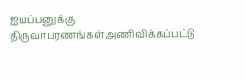ஐயப்பனுக்கு திருவாபரணங்கள்அணிவிக்கப்பட்டு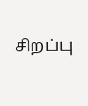சிறப்பு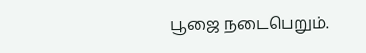பூஜை நடைபெறும்.